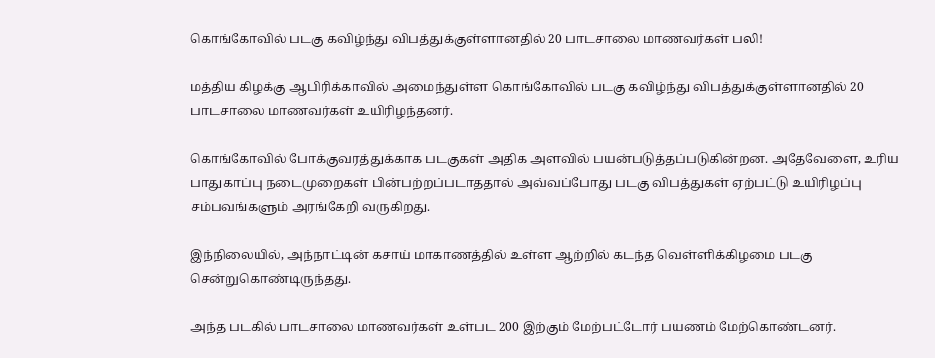கொங்கோவில் படகு கவிழ்ந்து விபத்துக்குள்ளானதில் 20 பாடசாலை மாணவர்கள் பலி!

மத்திய கிழக்கு ஆபிரிக்காவில் அமைந்துள்ள கொங்கோவில் படகு கவிழ்ந்து விபத்துக்குள்ளானதில் 20 பாடசாலை மாணவர்கள் உயிரிழந்தனர்.

கொங்கோவில் போக்குவரத்துக்காக படகுகள் அதிக அளவில் பயன்படுத்தப்படுகின்றன. அதேவேளை, உரிய பாதுகாப்பு நடைமுறைகள் பின்பற்றப்படாததால் அவ்வப்போது படகு விபத்துகள் ஏற்பட்டு உயிரிழப்பு சம்பவங்களும் அரங்கேறி வருகிறது.

இந்நிலையில், அந்நாட்டின் கசாய் மாகாணத்தில் உள்ள ஆற்றில் கடந்த வெள்ளிக்கிழமை படகு சென்றுகொண்டிருந்தது.

அந்த படகில் பாடசாலை மாணவர்கள் உள்பட 200 இற்கும் மேற்பட்டோர் பயணம் மேற்கொண்டனர்.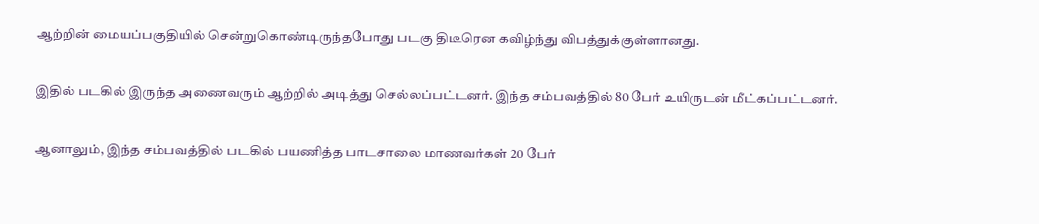ஆற்றின் மையப்பகுதியில் சென்றுகொண்டிருந்தபோது படகு திடீரென கவிழ்ந்து விபத்துக்குள்ளானது.

இதில் படகில் இருந்த அணைவரும் ஆற்றில் அடித்து செல்லப்பட்டனர். இந்த சம்பவத்தில் 80 பேர் உயிருடன் மீட்கப்பட்டனர்.

ஆனாலும், இந்த சம்பவத்தில் படகில் பயணித்த பாடசாலை மாணவர்கள் 20 பேர்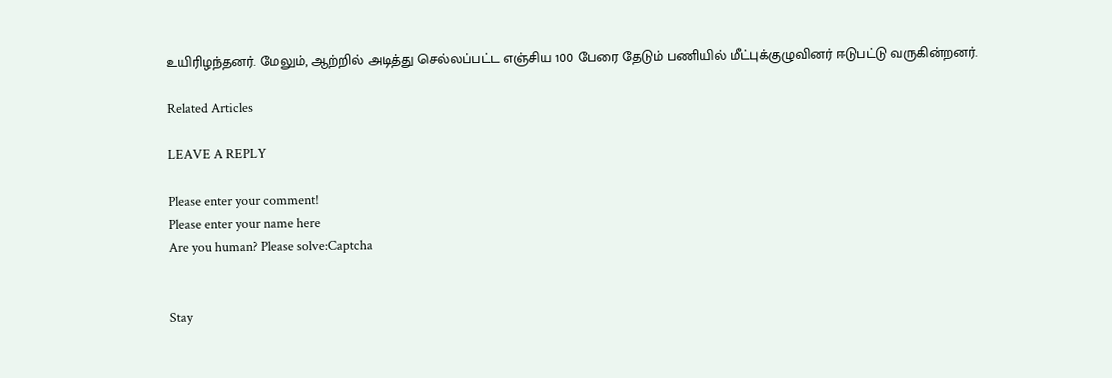உயிரிழந்தனர். மேலும், ஆற்றில் அடித்து செல்லப்பட்ட எஞ்சிய 100 பேரை தேடும் பணியில் மீட்புக்குழுவினர் ஈடுபட்டு வருகின்றனர்.

Related Articles

LEAVE A REPLY

Please enter your comment!
Please enter your name here
Are you human? Please solve:Captcha


Stay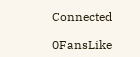Connected

0FansLike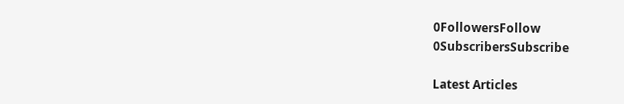0FollowersFollow
0SubscribersSubscribe

Latest Articles